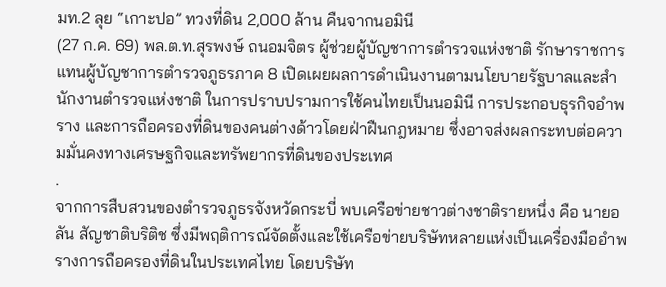มท.2 ลุย “เกาะปอ” ทวงที่ดิน 2,000 ล้าน คืนจากนอมินี
(27 ก.ค. 69) พล.ต.ท.สุรพงษ์ ถนอมจิตร ผู้ช่วยผู้บัญชาการตำรวจแห่งชาติ รักษาราชการแทนผู้บัญชาการตำรวจภูธรภาค 8 เปิดเผยผลการดำเนินงานตามนโยบายรัฐบาลและสำนักงานตำรวจแห่งชาติ ในการปราบปรามการใช้คนไทยเป็นนอมินี การประกอบธุรกิจอำพราง และการถือครองที่ดินของคนต่างด้าวโดยฝ่าฝืนกฎหมาย ซึ่งอาจส่งผลกระทบต่อความมั่นคงทางเศรษฐกิจและทรัพยากรที่ดินของประเทศ
.
จากการสืบสวนของตำรวจภูธรจังหวัดกระบี่ พบเครือข่ายชาวต่างชาติรายหนึ่ง คือ นายอลัน สัญชาติบริติช ซึ่งมีพฤติการณ์จัดตั้งและใช้เครือข่ายบริษัทหลายแห่งเป็นเครื่องมืออำพรางการถือครองที่ดินในประเทศไทย โดยบริษัท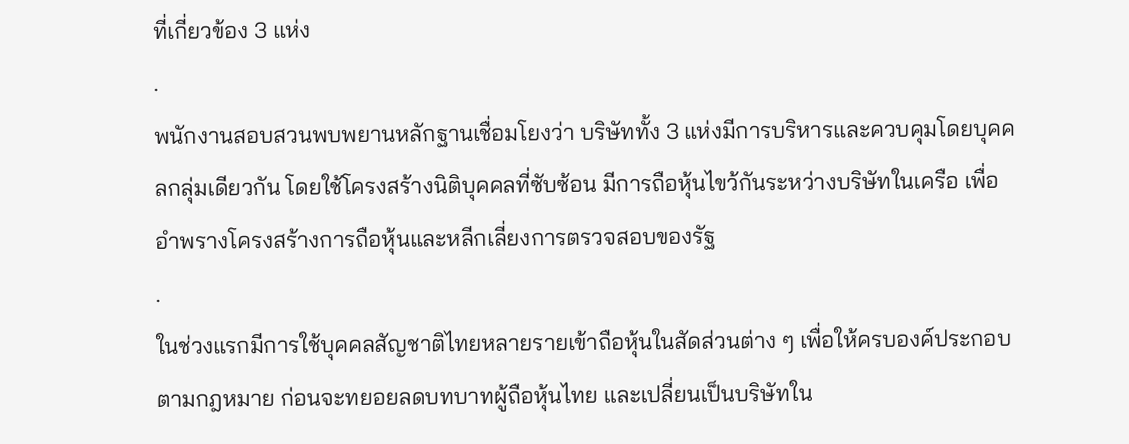ที่เกี่ยวข้อง 3 แห่ง
.
พนักงานสอบสวนพบพยานหลักฐานเชื่อมโยงว่า บริษัททั้ง 3 แห่งมีการบริหารและควบคุมโดยบุคคลกลุ่มเดียวกัน โดยใช้โครงสร้างนิติบุคคลที่ซับซ้อน มีการถือหุ้นไขว้กันระหว่างบริษัทในเครือ เพื่ออำพรางโครงสร้างการถือหุ้นและหลีกเลี่ยงการตรวจสอบของรัฐ
.
ในช่วงแรกมีการใช้บุคคลสัญชาติไทยหลายรายเข้าถือหุ้นในสัดส่วนต่าง ๆ เพื่อให้ครบองค์ประกอบตามกฎหมาย ก่อนจะทยอยลดบทบาทผู้ถือหุ้นไทย และเปลี่ยนเป็นบริษัทใน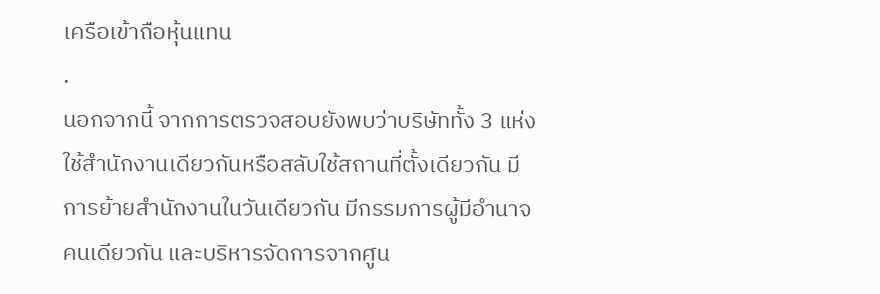เครือเข้าถือหุ้นแทน
.
นอกจากนี้ จากการตรวจสอบยังพบว่าบริษัททั้ง 3 แห่งใช้สำนักงานเดียวกันหรือสลับใช้สถานที่ตั้งเดียวกัน มีการย้ายสำนักงานในวันเดียวกัน มีกรรมการผู้มีอำนาจคนเดียวกัน และบริหารจัดการจากศูน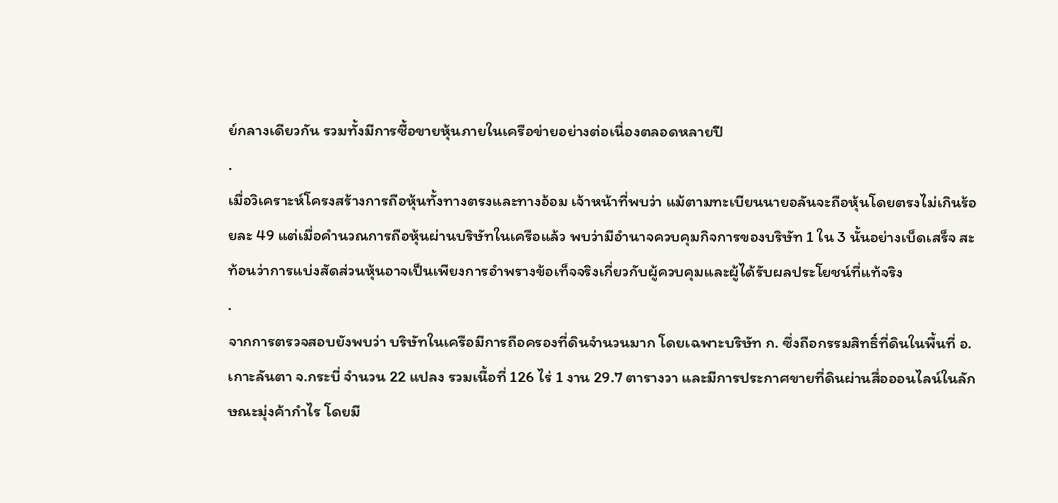ย์กลางเดียวกัน รวมทั้งมีการซื้อขายหุ้นภายในเครือข่ายอย่างต่อเนื่องตลอดหลายปี
.
เมื่อวิเคราะห์โครงสร้างการถือหุ้นทั้งทางตรงและทางอ้อม เจ้าหน้าที่พบว่า แม้ตามทะเบียนนายอลันจะถือหุ้นโดยตรงไม่เกินร้อยละ 49 แต่เมื่อคำนวณการถือหุ้นผ่านบริษัทในเครือแล้ว พบว่ามีอำนาจควบคุมกิจการของบริษัท 1 ใน 3 นั้นอย่างเบ็ดเสร็จ สะท้อนว่าการแบ่งสัดส่วนหุ้นอาจเป็นเพียงการอำพรางข้อเท็จจริงเกี่ยวกับผู้ควบคุมและผู้ได้รับผลประโยชน์ที่แท้จริง
.
จากการตรวจสอบยังพบว่า บริษัทในเครือมีการถือครองที่ดินจำนวนมาก โดยเฉพาะบริษัท ก. ซึ่งถือกรรมสิทธิ์ที่ดินในพื้นที่ อ.เกาะลันตา จ.กระบี่ จำนวน 22 แปลง รวมเนื้อที่ 126 ไร่ 1 งาน 29.7 ตารางวา และมีการประกาศขายที่ดินผ่านสื่อออนไลน์ในลักษณะมุ่งค้ากำไร โดยมี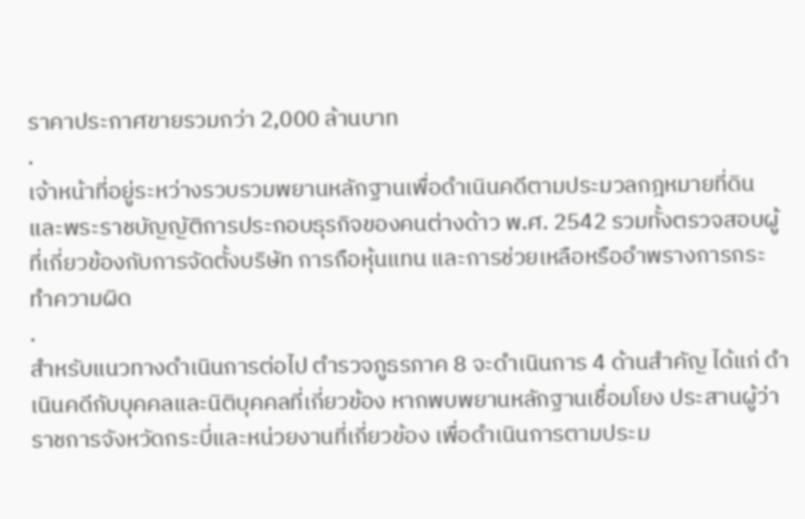ราคาประกาศขายรวมกว่า 2,000 ล้านบาท
.
เจ้าหน้าที่อยู่ระหว่างรวบรวมพยานหลักฐานเพื่อดำเนินคดีตามประมวลกฎหมายที่ดิน และพระราชบัญญัติการประกอบธุรกิจของคนต่างด้าว พ.ศ. 2542 รวมทั้งตรวจสอบผู้ที่เกี่ยวข้องกับการจัดตั้งบริษัท การถือหุ้นแทน และการช่วยเหลือหรืออำพรางการกระทำความผิด
.
สำหรับแนวทางดำเนินการต่อไป ตำรวจภูธรภาค 8 จะดำเนินการ 4 ด้านสำคัญ ได้แก่ ดำเนินคดีกับบุคคลและนิติบุคคลที่เกี่ยวข้อง หากพบพยานหลักฐานเชื่อมโยง ประสานผู้ว่าราชการจังหวัดกระบี่และหน่วยงานที่เกี่ยวข้อง เพื่อดำเนินการตามประม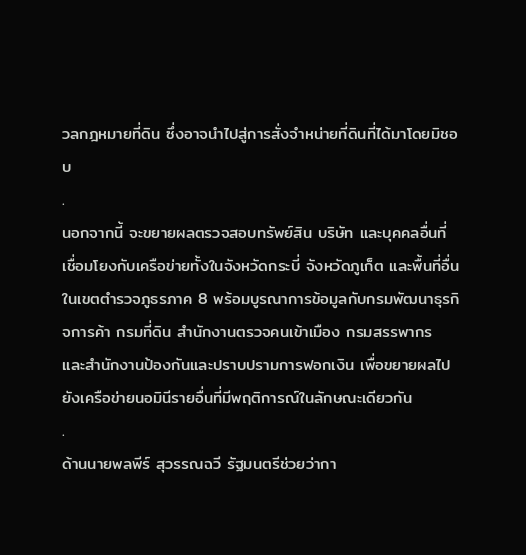วลกฎหมายที่ดิน ซึ่งอาจนำไปสู่การสั่งจำหน่ายที่ดินที่ได้มาโดยมิชอบ
.
นอกจากนี้ จะขยายผลตรวจสอบทรัพย์สิน บริษัท และบุคคลอื่นที่เชื่อมโยงกับเครือข่ายทั้งในจังหวัดกระบี่ จังหวัดภูเก็ต และพื้นที่อื่นในเขตตำรวจภูธรภาค 8 พร้อมบูรณาการข้อมูลกับกรมพัฒนาธุรกิจการค้า กรมที่ดิน สำนักงานตรวจคนเข้าเมือง กรมสรรพากร และสำนักงานป้องกันและปราบปรามการฟอกเงิน เพื่อขยายผลไปยังเครือข่ายนอมินีรายอื่นที่มีพฤติการณ์ในลักษณะเดียวกัน
.
ด้านนายพลพีร์ สุวรรณฉวี รัฐมนตรีช่วยว่ากา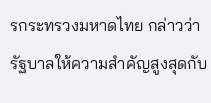รกระทรวงมหาดไทย กล่าวว่า รัฐบาลให้ความสำคัญสูงสุดกับ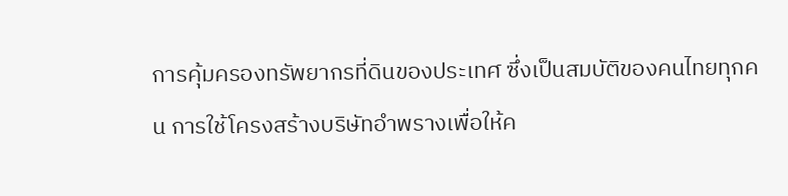การคุ้มครองทรัพยากรที่ดินของประเทศ ซึ่งเป็นสมบัติของคนไทยทุกคน การใช้โครงสร้างบริษัทอำพรางเพื่อให้ค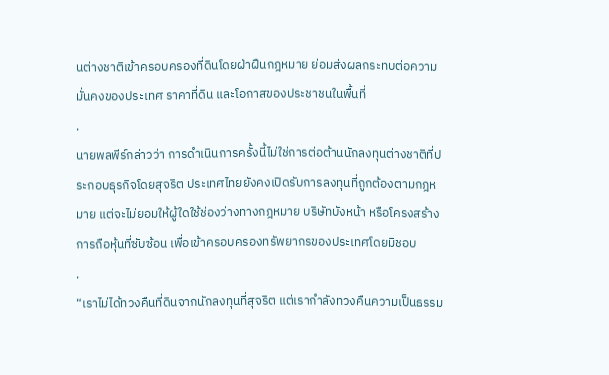นต่างชาติเข้าครอบครองที่ดินโดยฝ่าฝืนกฎหมาย ย่อมส่งผลกระทบต่อความมั่นคงของประเทศ ราคาที่ดิน และโอกาสของประชาชนในพื้นที่
.
นายพลพีร์กล่าวว่า การดำเนินการครั้งนี้ไม่ใช่การต่อต้านนักลงทุนต่างชาติที่ประกอบธุรกิจโดยสุจริต ประเทศไทยยังคงเปิดรับการลงทุนที่ถูกต้องตามกฎหมาย แต่จะไม่ยอมให้ผู้ใดใช้ช่องว่างทางกฎหมาย บริษัทบังหน้า หรือโครงสร้างการถือหุ้นที่ซับซ้อน เพื่อเข้าครอบครองทรัพยากรของประเทศโดยมิชอบ
.
“เราไม่ได้ทวงคืนที่ดินจากนักลงทุนที่สุจริต แต่เรากำลังทวงคืนความเป็นธรรม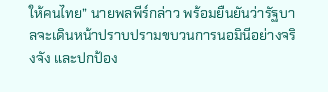ให้คนไทย” นายพลพีร์กล่าว พร้อมยืนยันว่ารัฐบาลจะเดินหน้าปราบปรามขบวนการนอมินีอย่างจริงจัง และปกป้อง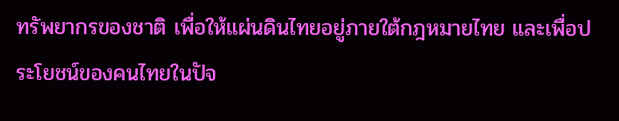ทรัพยากรของชาติ เพื่อให้แผ่นดินไทยอยู่ภายใต้กฎหมายไทย และเพื่อประโยชน์ของคนไทยในปัจ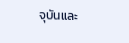จุบันและ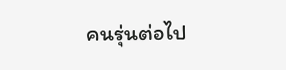คนรุ่นต่อไป